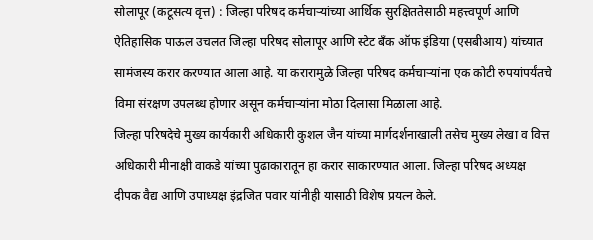सोलापूर (कटूसत्य वृत्त) : जिल्हा परिषद कर्मचाऱ्यांच्या आर्थिक सुरक्षिततेसाठी महत्त्वपूर्ण आणि ऐतिहासिक पाऊल उचलत जिल्हा परिषद सोलापूर आणि स्टेट बँक ऑफ इंडिया (एसबीआय) यांच्यात सामंजस्य करार करण्यात आला आहे. या करारामुळे जिल्हा परिषद कर्मचाऱ्यांना एक कोटी रुपयांपर्यंतचे विमा संरक्षण उपलब्ध होणार असून कर्मचाऱ्यांना मोठा दिलासा मिळाला आहे.
जिल्हा परिषदेचे मुख्य कार्यकारी अधिकारी कुशल जैन यांच्या मार्गदर्शनाखाली तसेच मुख्य लेखा व वित्त अधिकारी मीनाक्षी वाकडे यांच्या पुढाकारातून हा करार साकारण्यात आला. जिल्हा परिषद अध्यक्ष दीपक वैद्य आणि उपाध्यक्ष इंद्रजित पवार यांनीही यासाठी विशेष प्रयत्न केले.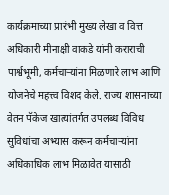कार्यक्रमाच्या प्रारंभी मुख्य लेखा व वित्त अधिकारी मीनाक्षी वाकडे यांनी कराराची पार्श्वभूमी, कर्मचाऱ्यांना मिळणारे लाभ आणि योजनेचे महत्त्व विशद केले. राज्य शासनाच्या वेतन पॅकेज खात्यांतर्गत उपलब्ध विविध सुविधांचा अभ्यास करून कर्मचाऱ्यांना अधिकाधिक लाभ मिळावेत यासाठी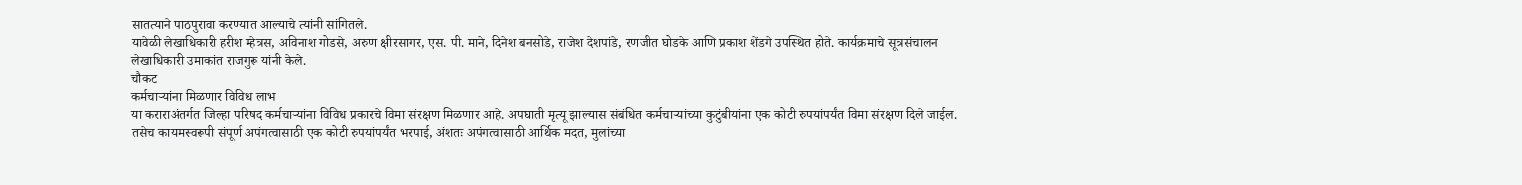सातत्याने पाठपुरावा करण्यात आल्याचे त्यांनी सांगितले.
यावेळी लेखाधिकारी हरीश म्हेत्रस, अविनाश गोडसे, अरुण क्षीरसागर, एस. पी. माने, दिनेश बनसोडे, राजेश देशपांडे, रणजीत घोडके आणि प्रकाश शेंडगे उपस्थित होते. कार्यक्रमाचे सूत्रसंचालन लेखाधिकारी उमाकांत राजगुरू यांनी केले.
चौकट
कर्मचाऱ्यांना मिळणार विविध लाभ
या कराराअंतर्गत जिल्हा परिषद कर्मचाऱ्यांना विविध प्रकारचे विमा संरक्षण मिळणार आहे. अपघाती मृत्यू झाल्यास संबंधित कर्मचाऱ्यांच्या कुटुंबीयांना एक कोटी रुपयांपर्यंत विमा संरक्षण दिले जाईल. तसेच कायमस्वरूपी संपूर्ण अपंगत्वासाठी एक कोटी रुपयांपर्यंत भरपाई, अंशतः अपंगत्वासाठी आर्थिक मदत, मुलांच्या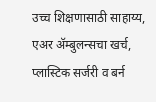उच्च शिक्षणासाठी साहाय्य, एअर ॲम्बुलन्सचा खर्च, प्लास्टिक सर्जरी व बर्न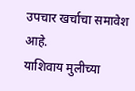उपचार खर्चाचा समावेश आहे.
याशिवाय मुलीच्या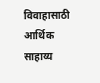विवाहासाठी आर्थिक साहाय्य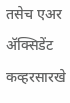तसेच एअर ॲक्सिडेंट कव्हरसारखे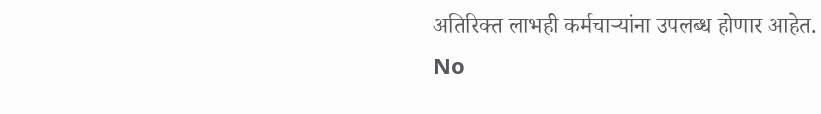अतिरिक्त लाभही कर्मचाऱ्यांना उपलब्ध होणार आहेत.
No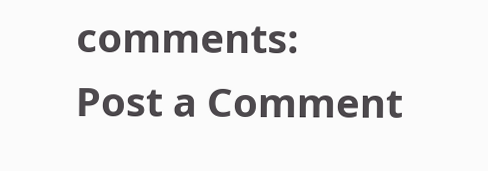comments:
Post a Comment